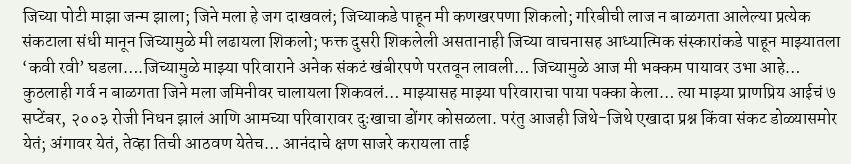जिच्या पोटी माझा जन्म झाला; जिने मला हे जग दाखवलं; जिच्याकडे पाहून मी कणखरपणा शिकलो; गरिबीची लाज न बाळगता आलेल्या प्रत्येक संकटाला संधी मानून जिच्यामुळे मी लढायला शिकलो; फक्त दुसरी शिकलेली असतानाही जिच्या वाचनासह आध्यात्मिक संस्कारांकडे पाहून माझ्यातला ‘कवी रवी’ घडला….जिच्यामुळे माझ्या परिवाराने अनेक संकटं खंबीरपणे परतवून लावली… जिच्यामुळे आज मी भक्कम पायावर उभा आहे… कुठलाही गर्व न बाळगता जिने मला जमिनीवर चालायला शिकवलं… माझ्यासह माझ्या परिवाराचा पाया पक्का केला… त्या माझ्या प्राणप्रिय आईचं ७ सप्टेंबर, २००३ रोजी निधन झालं आणि आमच्या परिवारावर दुःखाचा डोंगर कोसळला. परंतु आजही जिथे-जिथे एखादा प्रश्न किंवा संकट डोळ्यासमोर येतं; अंगावर येतं, तेव्हा तिची आठवण येतेच… आनंदाचे क्षण साजरे करायला ताई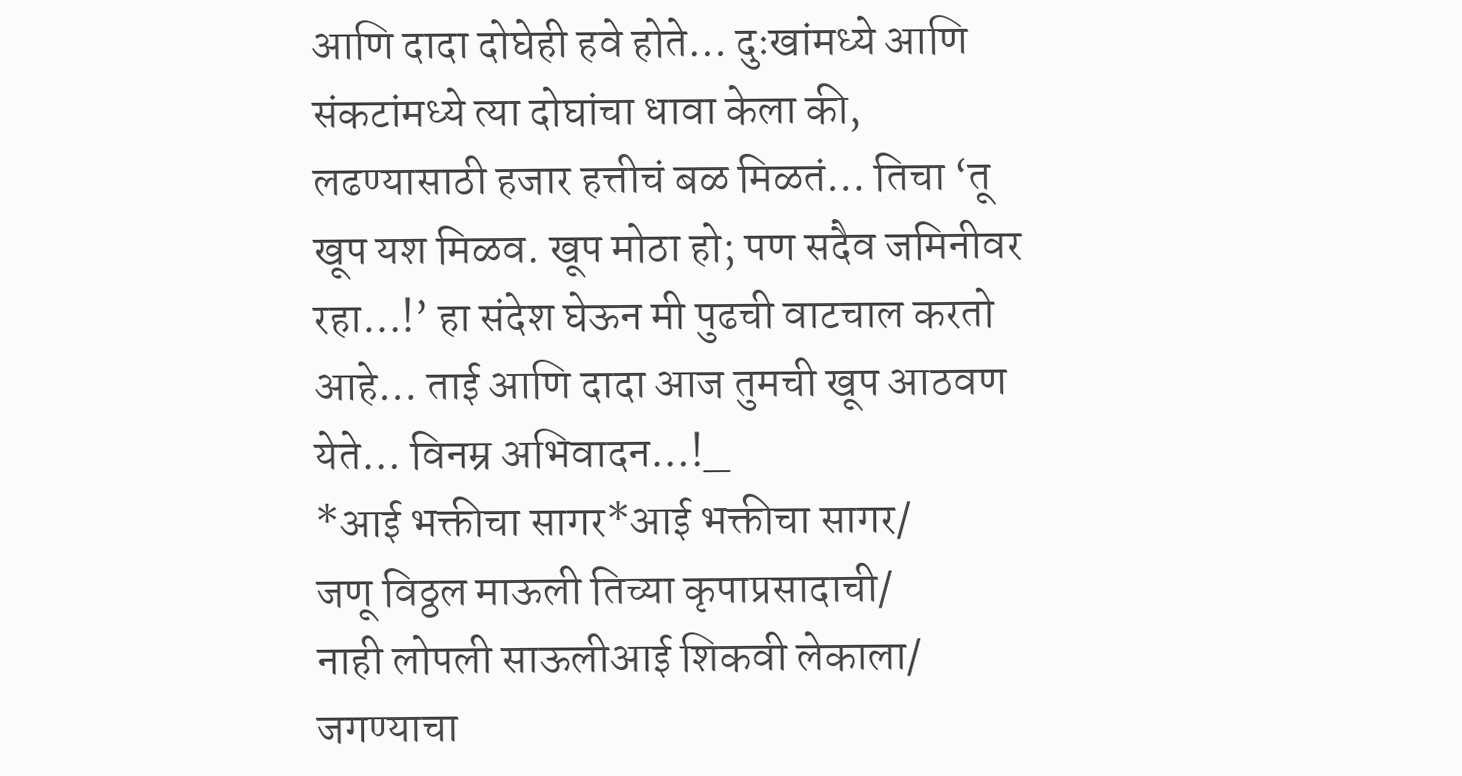आणि दादा दोघेही हवे होते… दुःखांमध्ये आणि संकटांमध्ये त्या दोघांचा धावा केला की, लढण्यासाठी हजार हत्तीचं बळ मिळतं… तिचा ‘तू खूप यश मिळव. खूप मोठा हो; पण सदैव जमिनीवर रहा…!’ हा संदेश घेऊन मी पुढची वाटचाल करतो आहे… ताई आणि दादा आज तुमची खूप आठवण येते… विनम्र अभिवादन…!_
*आई भक्तीचा सागर*आई भक्तीचा सागर/
जणू विठ्ठल माऊली तिच्या कृपाप्रसादाची/
नाही लोपली साऊलीआई शिकवी लेकाला/
जगण्याचा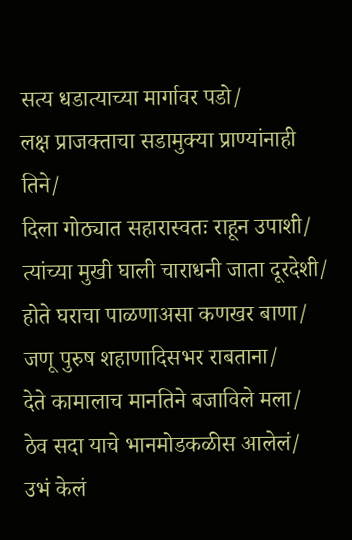सत्य धडात्याच्या मार्गावर पडो/
लक्ष प्राजक्ताचा सडामुक्या प्राण्यांनाही तिने/
दिला गोठ्यात सहारास्वतः राहून उपाशी/
त्यांच्या मुखी घाली चाराधनी जाता दूरदेशी/
होते घराचा पाळणाअसा कणखर बाणा/
जणू पुरुष शहाणादिसभर राबताना/
देते कामालाच मानतिने बजाविले मला/
ठेव सदा याचे भानमोडकळीस आलेलं/
उभं केलं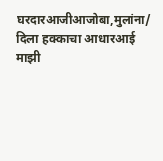घरदारआजीआजोबा,मुलांना/
दिला हक्काचा आधारआई माझी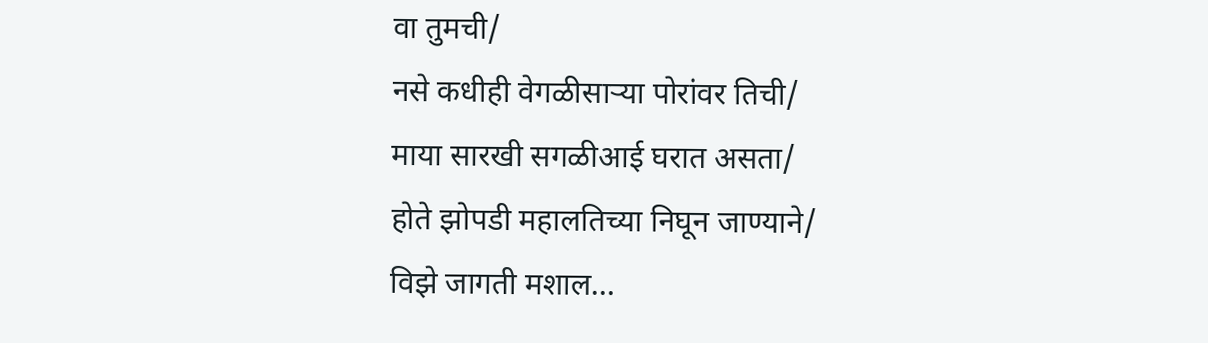वा तुमची/
नसे कधीही वेगळीसाऱ्या पोरांवर तिची/
माया सारखी सगळीआई घरात असता/
होते झोपडी महालतिच्या निघून जाण्याने/
विझे जागती मशाल…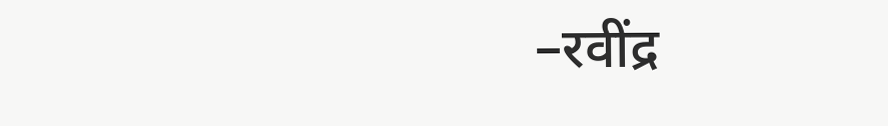–रवींद्र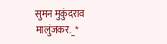सुमन मुकुंदराव मालुंजकर._*